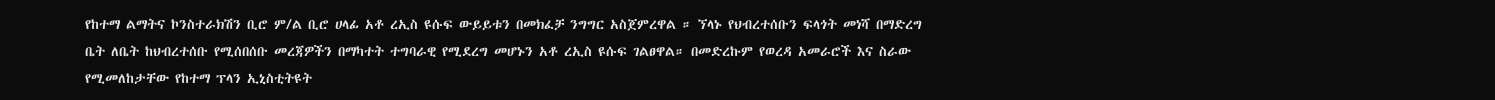የከተማ ልማትና ኮንስተራክሽን ቢሮ ም/ል ቢሮ ሀላፊ አቶ ረኢስ ዩሱፍ ውይይቱን በመክፈቻ ንግግር አስጀምረዋል ። ኘላኑ የህብረተሰቡን ፍላጎት መነሻ በማድረግ ቤት ለቤት ከህብረተሰቡ የሚሰበሰቡ መረጃዎችን በማካተት ተግባራዊ የሚደረግ መሆኑን አቶ ረኢስ ዩሱፍ ገልፀዋል። በመድረኩም የወረዳ አመራሮች እና ስራው የሚመለከታቸው የከተማ ፕላን ኢኒስቲትዩት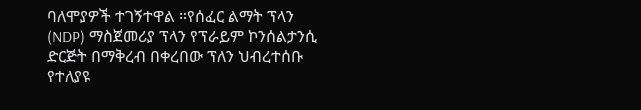ባለሞያዎች ተገኝተዋል ።የሰፈር ልማት ፕላን (NDP) ማስጀመሪያ ፕላን የፕራይም ኮንሰልታንሲ ድርጅት በማቅረብ በቀረበው ፕለን ህብረተሰቡ የተለያዩ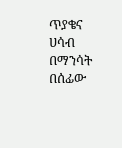ጥያቄና ሀሳብ በማንሳት በሰፊው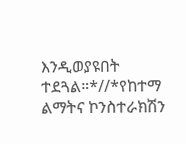እንዲወያዩበት ተደጓል።*//*የከተማ ልማትና ኮንስተራክሽን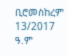ቢሮመስከረም 13/2017 ዓ.ም